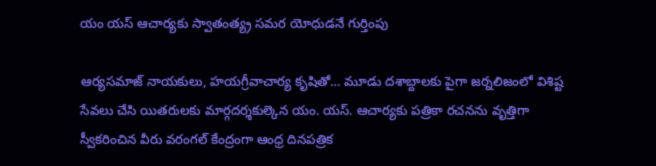యం యస్ ఆచార్యకు స్వాతంత్య్ర సమర యోధుడనే గుర్తింపు

ఆర్యసమాజ్ నాయకులు, హయగ్రీవాచార్య కృషితో… మూడు దశాబ్దాలకు పైగా జర్నలిజంలో విశిష్ట సేవలు చేసి యితరులకు మార్గదర్శకుల్కెన యం. యస్. ఆచార్యకు పత్రికా రచనను వృత్తిగా స్వీకరించిన వీరు వరంగల్ కేంద్రంగా ఆంధ్ర దినపత్రిక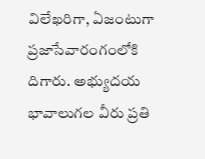విలేఖరిగా, ఏజంటుగా ప్రజాసేవారంగంలోకి దిగారు. అభ్యుదయ భావాలుగల వీరు ప్రతి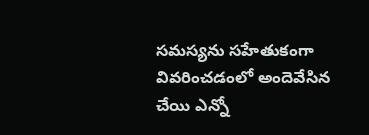సమస్యను సహేతుకంగా వివరించడంలో అందెవేసిన చేయి ఎన్నో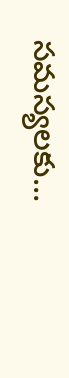సమస్యలకు…